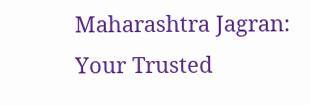Maharashtra Jagran: Your Trusted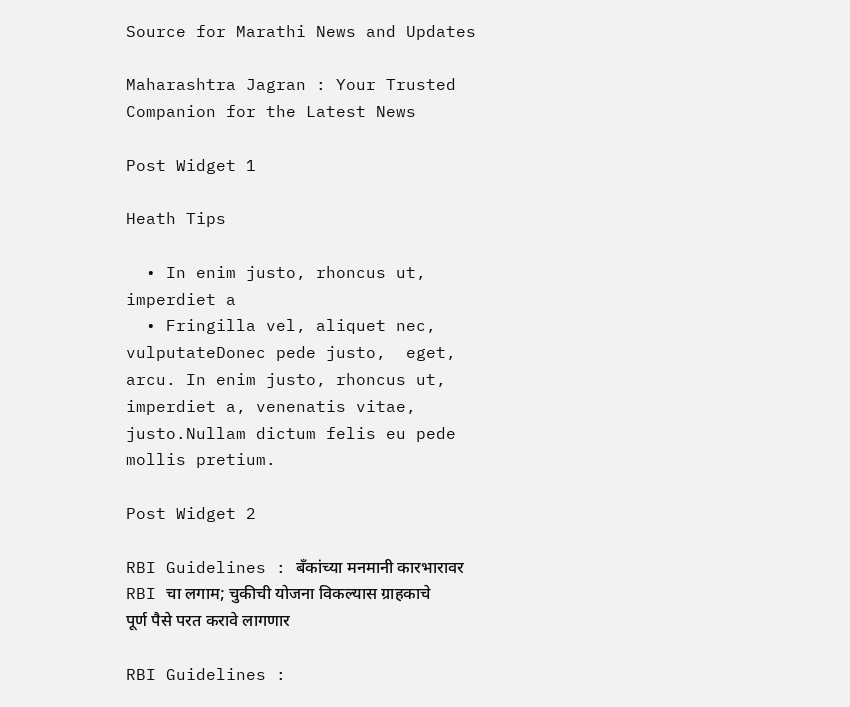Source for Marathi News and Updates

Maharashtra Jagran : Your Trusted Companion for the Latest News

Post Widget 1

Heath Tips

  • In enim justo, rhoncus ut, imperdiet a
  • Fringilla vel, aliquet nec, vulputateDonec pede justo,  eget, arcu. In enim justo, rhoncus ut, imperdiet a, venenatis vitae, justo.Nullam dictum felis eu pede mollis pretium.

Post Widget 2

RBI Guidelines : बँकांच्या मनमानी कारभारावर RBI चा लगाम; चुकीची योजना विकल्यास ग्राहकाचे पूर्ण पैसे परत करावे लागणार

RBI Guidelines :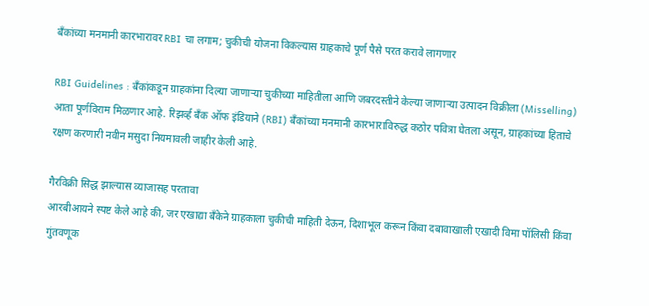बँकांच्या मनमानी कारभारावर RBI चा लगाम; चुकीची योजना विकल्यास ग्राहकाचे पूर्ण पैसे परत करावे लागणार

RBI Guidelines : बँकांकडून ग्राहकांना दिल्या जाणाऱ्या चुकीच्या माहितीला आणि जबरदस्तीने केल्या जाणाऱ्या उत्पादन विक्रीला (Misselling) आता पूर्णविराम मिळणार आहे. रिझर्व्ह बँक ऑफ इंडियाने (RBI) बँकांच्या मनमानी कारभाराविरुद्ध कठोर पवित्रा घेतला असून, ग्राहकांच्या हिताचे रक्षण करणारी नवीन मसुदा नियमावली जाहीर केली आहे.

गैरविक्री सिद्ध झाल्यास व्याजासह परतावा
आरबीआयने स्पष्ट केले आहे की, जर एखाद्या बँकेने ग्राहकाला चुकीची माहिती देऊन, दिशाभूल करून किंवा दबावाखाली एखादी विमा पॉलिसी किंवा गुंतवणूक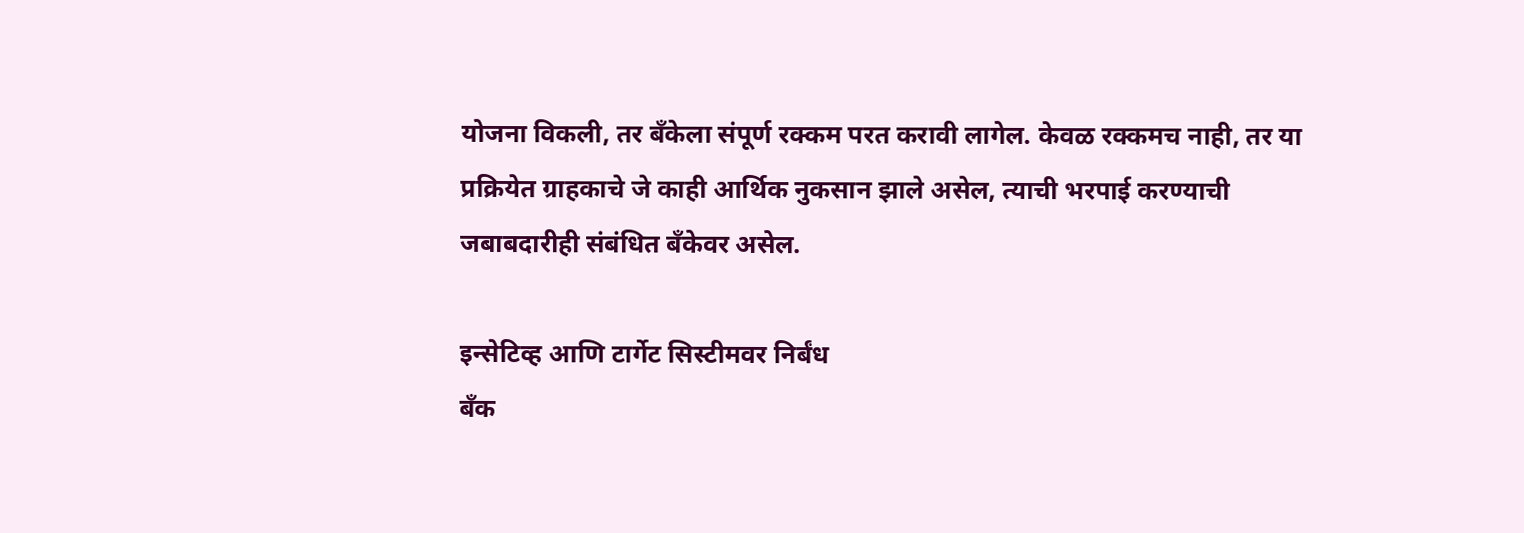योजना विकली, तर बँकेला संपूर्ण रक्कम परत करावी लागेल. केवळ रक्कमच नाही, तर या प्रक्रियेत ग्राहकाचे जे काही आर्थिक नुकसान झाले असेल, त्याची भरपाई करण्याची जबाबदारीही संबंधित बँकेवर असेल.

इन्सेटिव्ह आणि टार्गेट सिस्टीमवर निर्बंध
बँक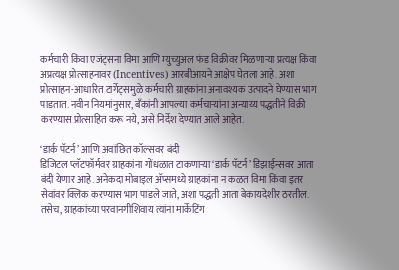कर्मचारी किंवा एजंट्सना विमा आणि म्युच्युअल फंड विक्रीवर मिळणाऱ्या प्रत्यक्ष किंवा अप्रत्यक्ष प्रोत्साहनावर (Incentives) आरबीआयने आक्षेप घेतला आहे. अशा प्रोत्साहन-आधारित टार्गेट्समुळे कर्मचारी ग्राहकांना अनावश्यक उत्पादने घेण्यास भाग पाडतात. नवीन नियमांनुसार, बँकांनी आपल्या कर्मचाऱ्यांना अन्याय्य पद्धतीने विक्री करण्यास प्रोत्साहित करू नये, असे निर्देश देण्यात आले आहेत.

‘डार्क पॅटर्न’ आणि अवांछित कॉल्सवर बंदी
डिजिटल प्लॅटफॉर्मवर ग्राहकांना गोंधळात टाकणाऱ्या ‘डार्क पॅटर्न’ डिझाईन्सवर आता बंदी येणार आहे. अनेकदा मोबाइल अ‍ॅप्समध्ये ग्राहकांना न कळत विमा किंवा इतर सेवांवर क्लिक करण्यास भाग पाडले जाते, अशा पद्धती आता बेकायदेशीर ठरतील. तसेच, ग्राहकांच्या परवानगीशिवाय त्यांना मार्केटिंग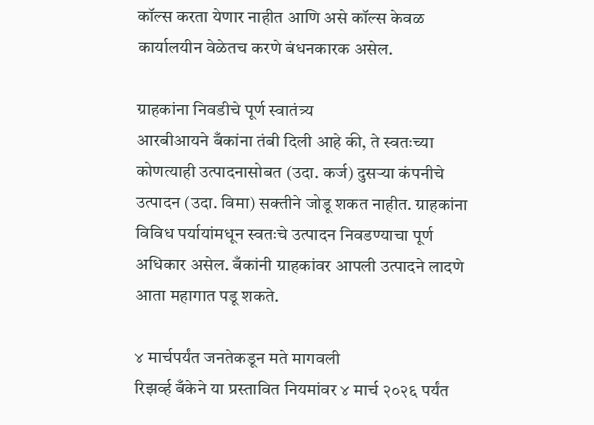कॉल्स करता येणार नाहीत आणि असे कॉल्स केवळ कार्यालयीन वेळेतच करणे बंधनकारक असेल.

ग्राहकांना निवडीचे पूर्ण स्वातंत्र्य
आरबीआयने बँकांना तंबी दिली आहे की, ते स्वतःच्या कोणत्याही उत्पादनासोबत (उदा. कर्ज) दुसऱ्या कंपनीचे उत्पादन (उदा. विमा) सक्तीने जोडू शकत नाहीत. ग्राहकांना विविध पर्यायांमधून स्वतःचे उत्पादन निवडण्याचा पूर्ण अधिकार असेल. बँकांनी ग्राहकांवर आपली उत्पादने लादणे आता महागात पडू शकते.

४ मार्चपर्यंत जनतेकडून मते मागवली
रिझर्व्ह बँकेने या प्रस्तावित नियमांवर ४ मार्च २०२६ पर्यंत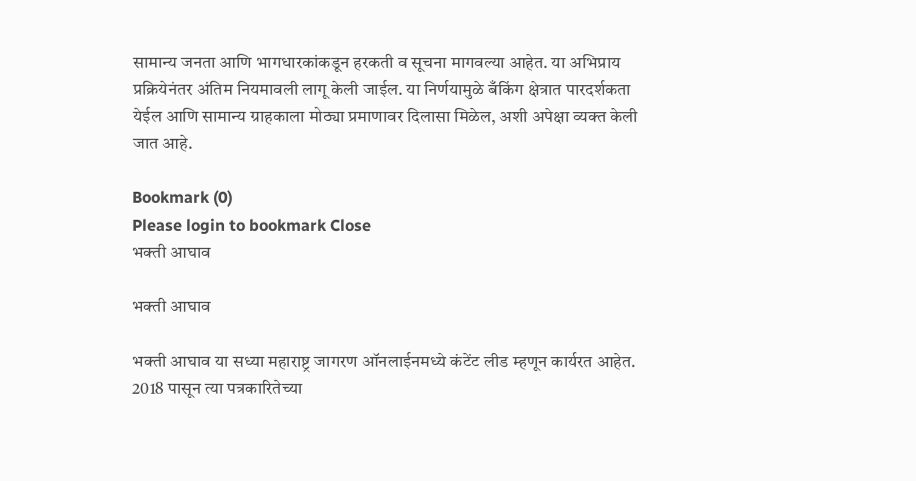सामान्य जनता आणि भागधारकांकडून हरकती व सूचना मागवल्या आहेत. या अभिप्राय प्रक्रियेनंतर अंतिम नियमावली लागू केली जाईल. या निर्णयामुळे बँकिंग क्षेत्रात पारदर्शकता येईल आणि सामान्य ग्राहकाला मोठ्या प्रमाणावर दिलासा मिळेल, अशी अपेक्षा व्यक्त केली जात आहे.

Bookmark (0)
Please login to bookmark Close
भक्ती आघाव

भक्ती आघाव

भक्ती आघाव या सध्या महाराष्ट्र जागरण ऑनलाईनमध्ये कंटेंट लीड म्हणून कार्यरत आहेत. 2018 पासून त्या पत्रकारितेच्या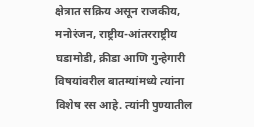क्षेत्रात सक्रिय असून राजकीय, मनोरंजन, राष्ट्रीय-आंतरराष्ट्रीय घडामोडी, क्रीडा आणि गुन्हेगारी विषयांवरील बातम्यांमध्ये त्यांना विशेष रस आहे. त्यांनी पुण्यातील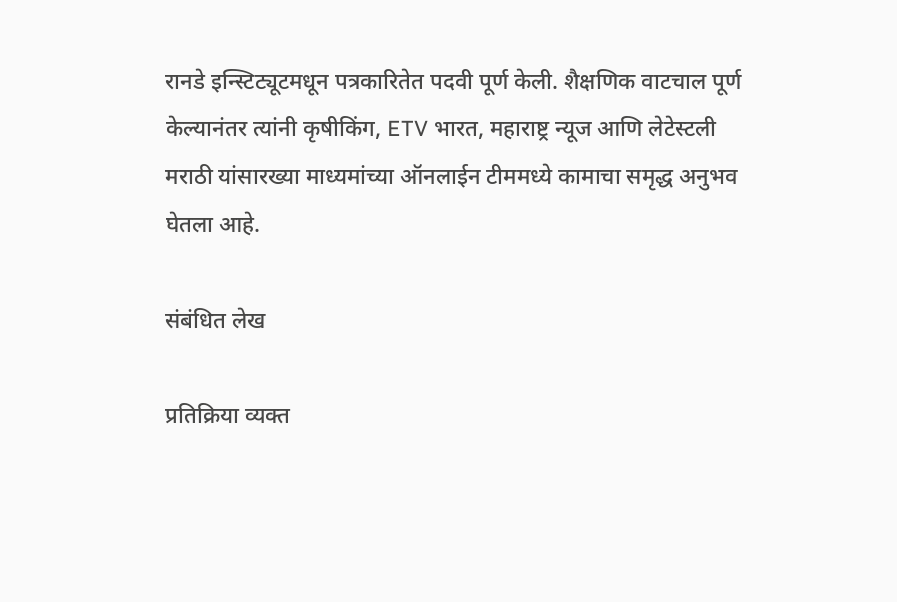रानडे इन्स्टिट्यूटमधून पत्रकारितेत पदवी पूर्ण केली. शैक्षणिक वाटचाल पूर्ण केल्यानंतर त्यांनी कृषीकिंग, ETV भारत, महाराष्ट्र न्यूज आणि लेटेस्टली मराठी यांसारख्या माध्यमांच्या ऑनलाईन टीममध्ये कामाचा समृद्ध अनुभव घेतला आहे.

संबंधित लेख

प्रतिक्रिया व्यक्त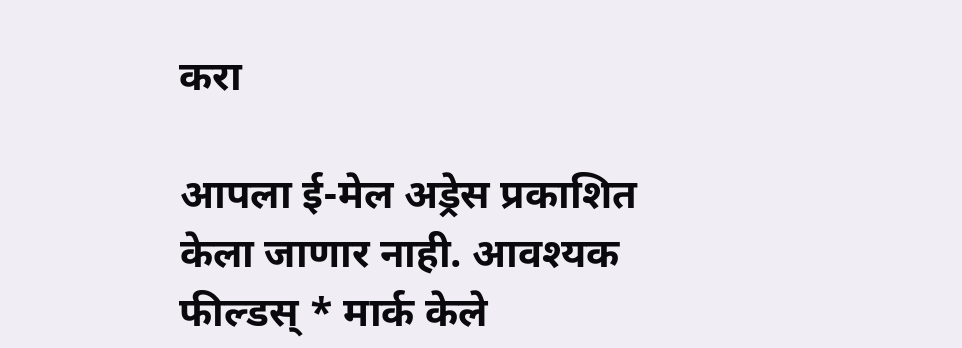करा

आपला ई-मेल अड्रेस प्रकाशित केला जाणार नाही. आवश्यक फील्डस् * मार्क केले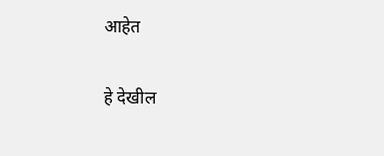आहेत

हे देखील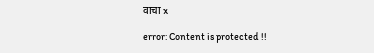वाचा x

error: Content is protected !!